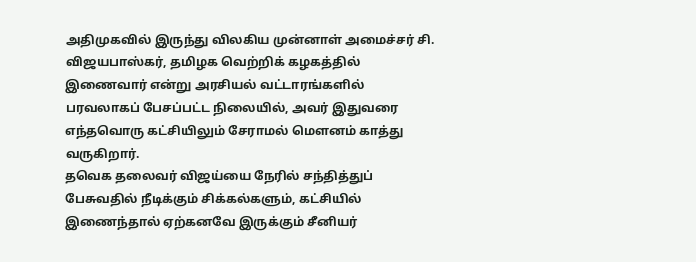அதிமுகவில் இருந்து விலகிய முன்னாள் அமைச்சர் சி. விஜயபாஸ்கர், தமிழக வெற்றிக் கழகத்தில் இணைவார் என்று அரசியல் வட்டாரங்களில் பரவலாகப் பேசப்பட்ட நிலையில், அவர் இதுவரை எந்தவொரு கட்சியிலும் சேராமல் மௌனம் காத்து வருகிறார்.
தவெக தலைவர் விஜய்யை நேரில் சந்தித்துப் பேசுவதில் நீடிக்கும் சிக்கல்களும், கட்சியில் இணைந்தால் ஏற்கனவே இருக்கும் சீனியர்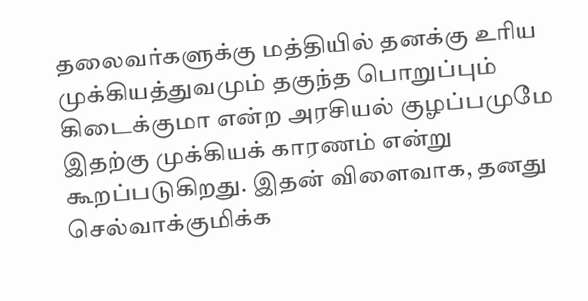தலைவர்களுக்கு மத்தியில் தனக்கு உரிய முக்கியத்துவமும் தகுந்த பொறுப்பும் கிடைக்குமா என்ற அரசியல் குழப்பமுமே இதற்கு முக்கியக் காரணம் என்று கூறப்படுகிறது. இதன் விளைவாக, தனது செல்வாக்குமிக்க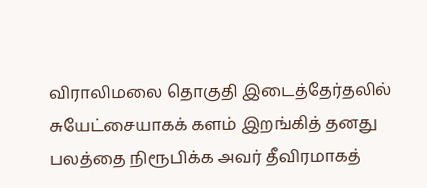விராலிமலை தொகுதி இடைத்தேர்தலில் சுயேட்சையாகக் களம் இறங்கித் தனது பலத்தை நிரூபிக்க அவர் தீவிரமாகத்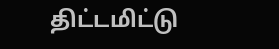திட்டமிட்டு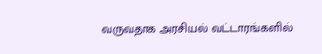வருவதாக அரசியல் வட்டாரங்களில்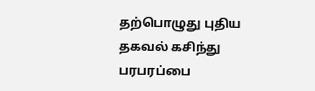தற்பொழுது புதிய தகவல் கசிந்து பரபரப்பை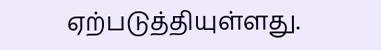ஏற்படுத்தியுள்ளது.